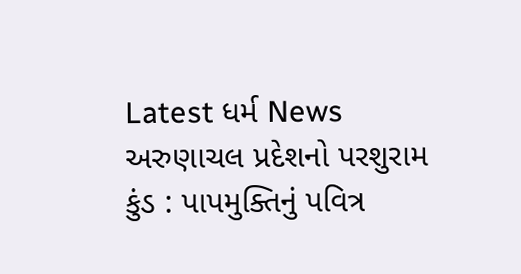Latest ધર્મ News
અરુણાચલ પ્રદેશનો પરશુરામ કુંડ : પાપમુક્તિનું પવિત્ર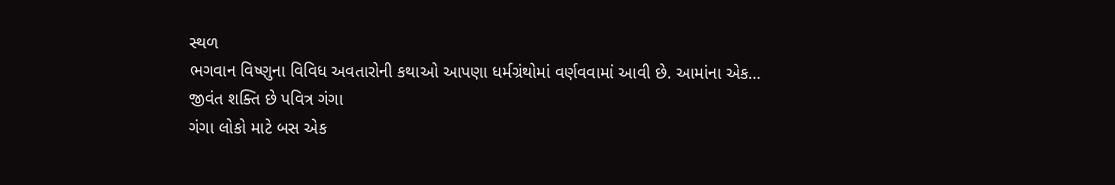સ્થળ
ભગવાન વિષ્ણુના વિવિધ અવતારોની કથાઓ આપણા ધર્મગ્રંથોમાં વર્ણવવામાં આવી છે. આમાંના એક…
જીવંત શક્તિ છે પવિત્ર ગંગા
ગંગા લોકો માટે બસ એક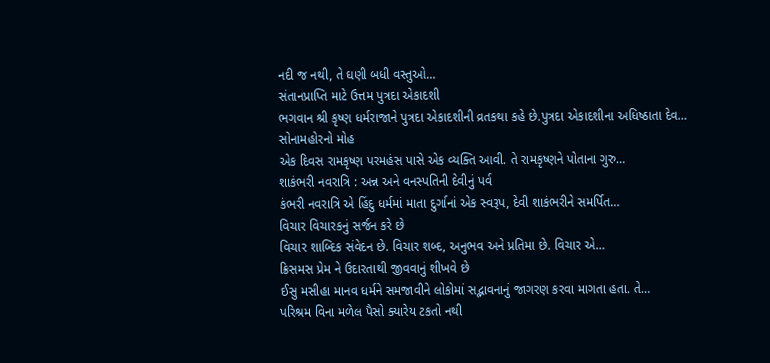નદી જ નથી, તે ઘણી બધી વસ્તુઓ…
સંતાનપ્રાપ્તિ માટે ઉત્તમ પુત્રદા એકાદશી
ભગવાન શ્રી કૃષ્ણ ધર્મરાજાને પુત્રદા એકાદશીની વ્રતકથા કહે છે.પુત્રદા એકાદશીના અધિષ્ઠાતા દેવ…
સોનામહોરનો મોહ
એક દિવસ રામકૃષ્ણ પરમહંસ પાસે એક વ્યક્તિ આવી. તે રામકૃષ્ણને પોતાના ગુરુ…
શાકંભરી નવરાત્રિ : અન્ન અને વનસ્પતિની દેવીનું પર્વ
કંભરી નવરાત્રિ એ હિંદુ ધર્મમાં માતા દુર્ગાનાં એક સ્વરૂપ, દેવી શાકંભરીને સમર્પિત…
વિચાર વિચારકનું સર્જન કરે છે
વિચાર શાબ્દિક સંવેદન છે. વિચાર શબ્દ, અનુભવ અને પ્રતિમા છે. વિચાર એ…
ક્રિસમસ પ્રેમ ને ઉદારતાથી જીવવાનું શીખવે છે
ઈસુ મસીહા માનવ ધર્મને સમજાવીને લોકોમાં સદ્ભાવનાનું જાગરણ કરવા માગતા હતા. તે…
પરિશ્રમ વિના મળેલ પૈસો ક્યારેય ટકતો નથી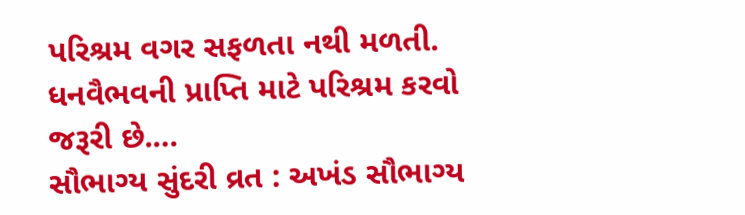પરિશ્રમ વગર સફળતા નથી મળતી. ધનવૈભવની પ્રાપ્તિ માટે પરિશ્રમ કરવો જરૂરી છે.…
સૌભાગ્ય સુંદરી વ્રત : અખંડ સૌભાગ્ય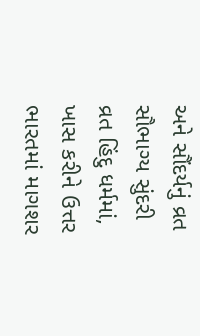અને સૌંદર્યનું વ્રત
સૌભાગ્ય સુંદરી વ્રત હિંદુ ધર્મમાં, ખાસ કરીને ઉત્તર ભારતમાં માગશર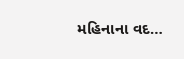મહિનાના વદ…